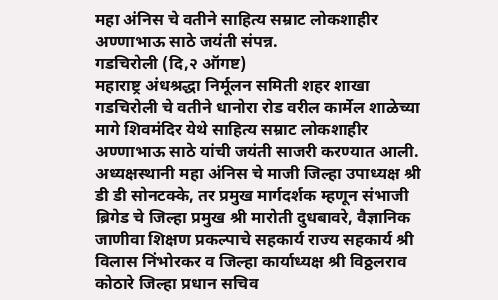महा अंनिस चे वतीने साहित्य सम्राट लोकशाहीर अण्णाभाऊ साठे जयंती संपन्न.
गडचिरोली (दि,२ ऑगष्ट)
महाराष्ट्र अंधश्रद्धा निर्मूलन समिती शहर शाखा गडचिरोली चे वतीने धानोरा रोड वरील कार्मेल शाळेच्या मागे शिवमंदिर येथे साहित्य सम्राट लोकशाहीर अण्णाभाऊ साठे यांची जयंती साजरी करण्यात आली. अध्यक्षस्थानी महा अंनिस चे माजी जिल्हा उपाध्यक्ष श्री डी डी सोनटक्के, तर प्रमुख मार्गदर्शक म्हणून संभाजी ब्रिगेड चे जिल्हा प्रमुख श्री मारोती दुधबावरे, वैज्ञानिक जाणीवा शिक्षण प्रकल्पाचे सहकार्य राज्य सहकार्य श्री विलास निंभोरकर व जिल्हा कार्याध्यक्ष श्री विठ्ठलराव कोठारे जिल्हा प्रधान सचिव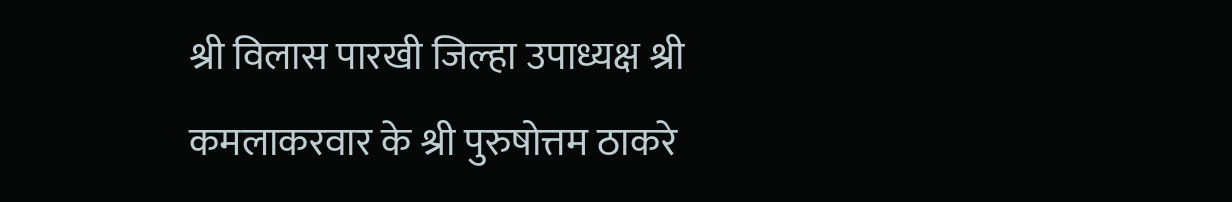श्री विलास पारखी जिल्हा उपाध्यक्ष श्री कमलाकरवार के श्री पुरुषोत्तम ठाकरे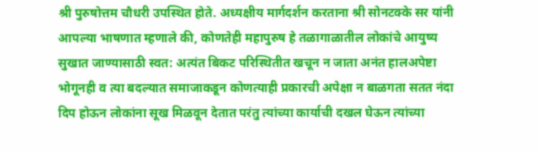श्री पुरुषोत्तम चौधरी उपस्थित होते. अध्यक्षीय मार्गदर्शन करताना श्री सोनटक्के सर यांनी आपल्या भाषणात म्हणाले की, कोणतेही महापुरुष हे तळागाळातील लोकांचे आयुष्य सुखात जाण्यासाठी स्वत: अत्यंत बिकट परिस्थितीत खचून न जाता अनंत हालअपेष्टा भोगूनही व त्या बदल्यात समाजाकडून कोणत्याही प्रकारची अपेक्षा न बाळगता सतत नंदा दिप होऊन लोकांना सूख मिळवून देतात परंतु त्यांच्या कार्याची दखल घेऊन त्यांच्या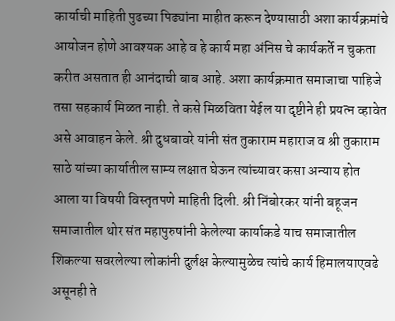कार्याची माहिती पुढच्या पिढ्यांना माहीत करून देण्यासाठी अशा कार्यक्रमांचे आयोजन होणे आवश्यक आहे व हे कार्य महा अंनिस चे कार्यकर्ते न चुकता करीत असतात ही आनंदाची बाब आहे. अशा कार्यक्रमात समाजाचा पाहिजे तसा सहकार्य मिळत नाही. ते कसे मिळविता येईल या दृष्टीने ही प्रयत्न व्हावेत असे आवाहन केले. श्री दुधबावरे यांनी संत तुकाराम महाराज व श्री तुकाराम साठे यांच्या कार्यातील साम्य लक्षात घेऊन त्यांच्यावर कसा अन्याय होत आला या विषयी विस्तृतपणे माहिती दिली. श्री निंबोरकर यांनी बहूजन समाजातील थोर संत महापुरुषांनी केलेल्या कार्याकडे याच समाजातील शिकल्या सवरलेल्या लोकांनी दुर्लक्ष केल्यामुळेच त्यांचे कार्य हिमालयाएवढे असूनही ते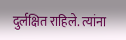दुर्लक्षित राहिले. त्यांना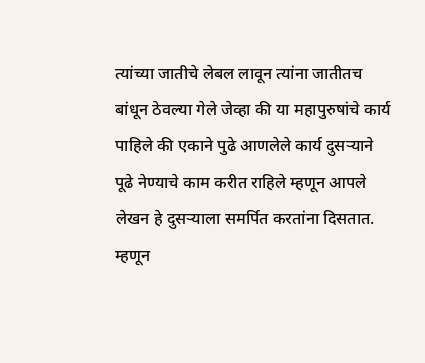त्यांच्या जातीचे लेबल लावून त्यांना जातीतच बांधून ठेवल्या गेले जेव्हा की या महापुरुषांचे कार्य पाहिले की एकाने पुढे आणलेले कार्य दुसऱ्याने पूढे नेण्याचे काम करीत राहिले म्हणून आपले लेखन हे दुसऱ्याला समर्पित करतांना दिसतात. म्हणून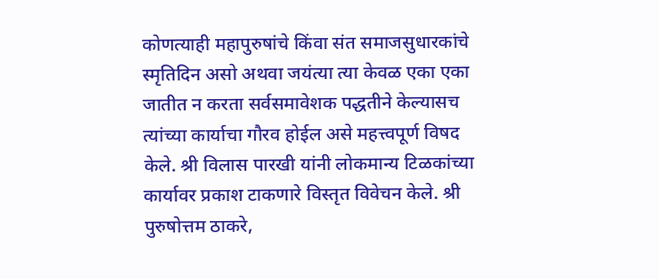कोणत्याही महापुरुषांचे किंवा संत समाजसुधारकांचे स्मृतिदिन असो अथवा जयंत्या त्या केवळ एका एका जातीत न करता सर्वसमावेशक पद्धतीने केल्यासच त्यांच्या कार्याचा गौरव होईल असे महत्त्वपूर्ण विषद केले. श्री विलास पारखी यांनी लोकमान्य टिळकांच्या कार्यावर प्रकाश टाकणारे विस्तृत विवेचन केले. श्री पुरुषोत्तम ठाकरे,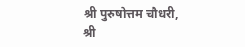श्री पुरुषोत्तम चौधरी, श्री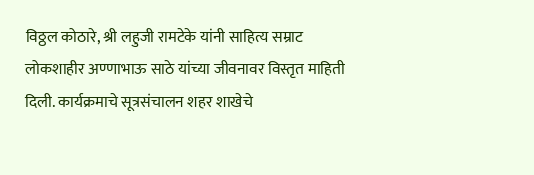विठ्ठल कोठारे, श्री लहुजी रामटेके यांनी साहित्य सम्राट लोकशाहीर अण्णाभाऊ साठे यांच्या जीवनावर विस्तृत माहिती दिली. कार्यक्रमाचे सूत्रसंचालन शहर शाखेचे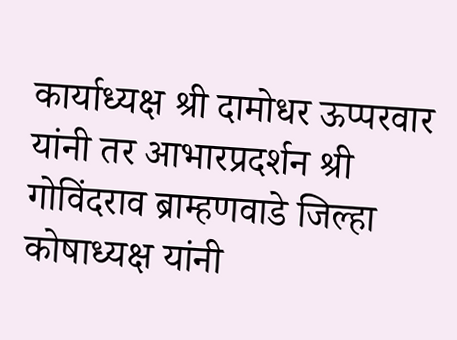कार्याध्यक्ष श्री दामोधर ऊप्परवार यांनी तर आभारप्रदर्शन श्री गोविंदराव ब्राम्हणवाडे जिल्हा कोषाध्यक्ष यांनी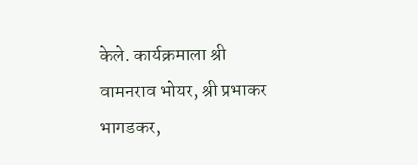केले. कार्यक्रमाला श्री वामनराव भोयर, श्री प्रभाकर भागडकर,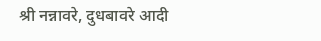श्री नन्नावरे, दुधबावरे आदी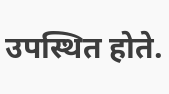उपस्थित होते.